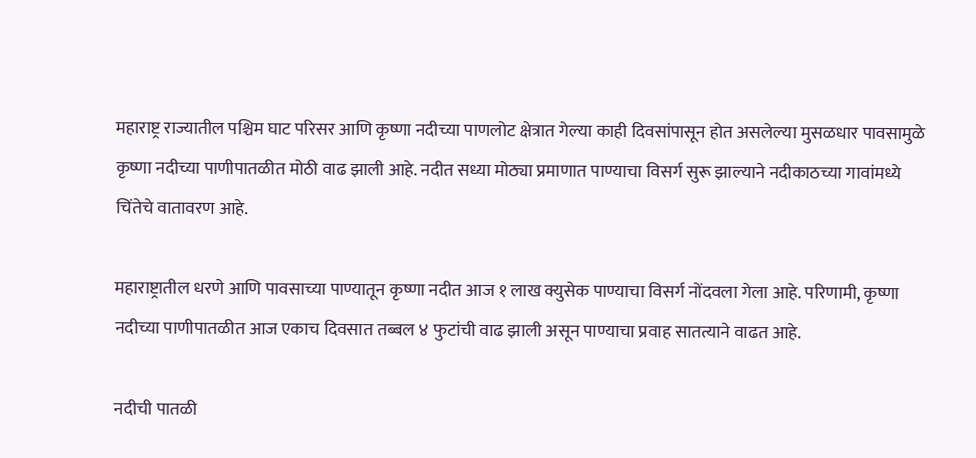महाराष्ट्र राज्यातील पश्चिम घाट परिसर आणि कृष्णा नदीच्या पाणलोट क्षेत्रात गेल्या काही दिवसांपासून होत असलेल्या मुसळधार पावसामुळे कृष्णा नदीच्या पाणीपातळीत मोठी वाढ झाली आहे. नदीत सध्या मोठ्या प्रमाणात पाण्याचा विसर्ग सुरू झाल्याने नदीकाठच्या गावांमध्ये चिंतेचे वातावरण आहे.

महाराष्ट्रातील धरणे आणि पावसाच्या पाण्यातून कृष्णा नदीत आज १ लाख क्युसेक पाण्याचा विसर्ग नोंदवला गेला आहे. परिणामी, कृष्णा नदीच्या पाणीपातळीत आज एकाच दिवसात तब्बल ४ फुटांची वाढ झाली असून पाण्याचा प्रवाह सातत्याने वाढत आहे.

नदीची पातळी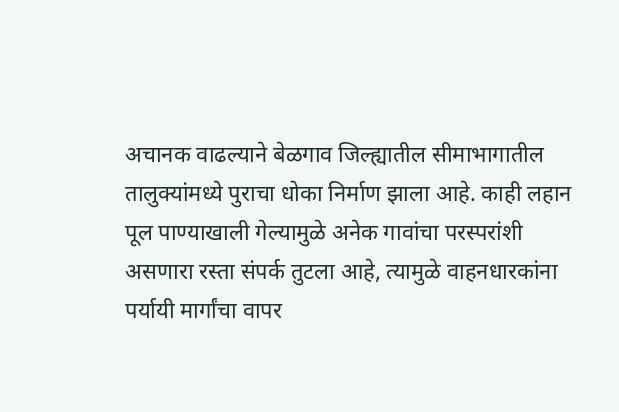अचानक वाढल्याने बेळगाव जिल्ह्यातील सीमाभागातील तालुक्यांमध्ये पुराचा धोका निर्माण झाला आहे. काही लहान पूल पाण्याखाली गेल्यामुळे अनेक गावांचा परस्परांशी असणारा रस्ता संपर्क तुटला आहे, त्यामुळे वाहनधारकांना पर्यायी मार्गांचा वापर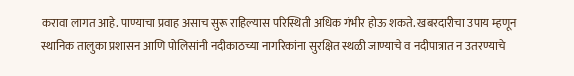करावा लागत आहे. पाण्याचा प्रवाह असाच सुरू राहिल्यास परिस्थिती अधिक गंभीर होऊ शकते. खबरदारीचा उपाय म्हणून स्थानिक तालुका प्रशासन आणि पोलिसांनी नदीकाठच्या नागरिकांना सुरक्षित स्थळी जाण्याचे व नदीपात्रात न उतरण्याचे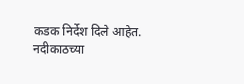कडक निर्देश दिले आहेत. नदीकाठच्या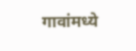गावांमध्ये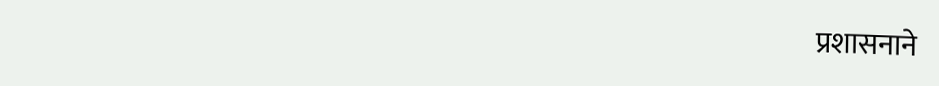प्रशासनाने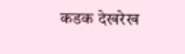कडक देखरेख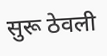सुरू ठेवली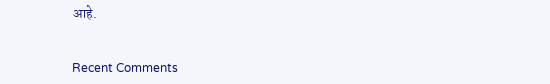आहे.


Recent Comments